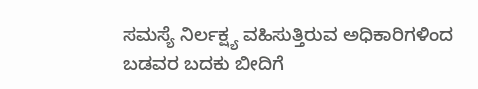ಸಮಸ್ಯೆ ನಿರ್ಲಕ್ಷ್ಯ ವಹಿಸುತ್ತಿರುವ ಅಧಿಕಾರಿಗಳಿಂದ ಬಡವರ ಬದಕು ಬೀದಿಗೆ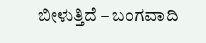ಬೀಳುತ್ತಿದೆ – ಬಂಗವಾದಿ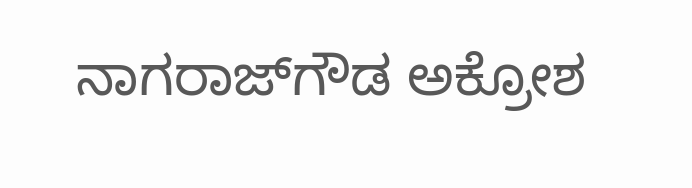ನಾಗರಾಜ್‍ಗೌಡ ಅಕ್ರೋಶ